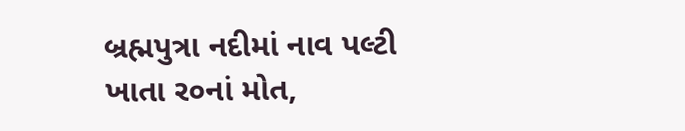બ્રહ્મપુત્રા નદીમાં નાવ પલ્ટી ખાતા ર૦નાં મોત,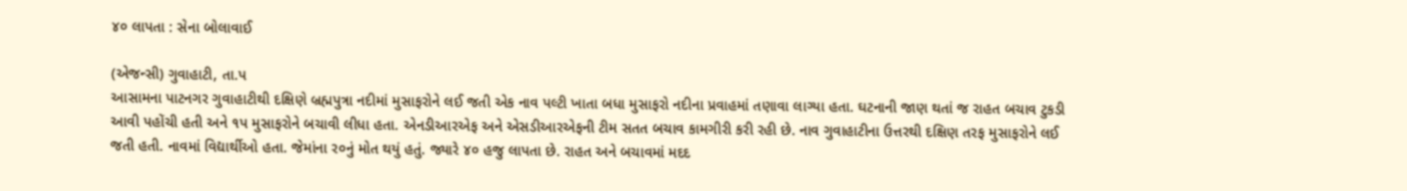૪૦ લાપતા : સેના બોલાવાઈ

(એજન્સી) ગુવાહાટી, તા.પ
આસામના પાટનગર ગુવાહાટીથી દક્ષિણે બ્રહ્મપુત્રા નદીમાં મુસાફરોને લઈ જતી એક નાવ પલ્ટી ખાતા બધા મુસાફરો નદીના પ્રવાહમાં તણાવા લાગ્યા હતા. ઘટનાની જાણ થતાં જ રાહત બચાવ ટુકડી આવી પહોંચી હતી અને ૧પ મુસાફરોને બચાવી લીધા હતા. એનડીઆરએફ અને એસડીઆરએફની ટીમ સતત બચાવ કામગીરી કરી રહી છે. નાવ ગુવાહાટીના ઉત્તરથી દક્ષિણ તરફ મુસાફરોને લઈ જતી હતી. નાવમાં વિદ્યાર્થીઓ હતા. જેમાંના ર૦નું મોત થયું હતું. જ્યારે ૪૦ હજુ લાપતા છે. રાહત અને બચાવમાં મદદ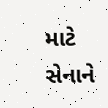માટે સેનાને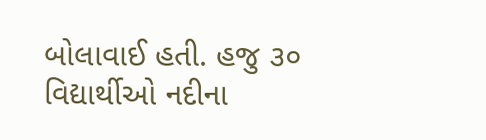બોલાવાઈ હતી. હજુ ૩૦ વિદ્યાર્થીઓ નદીના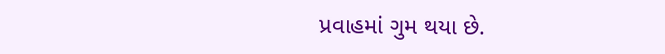પ્રવાહમાં ગુમ થયા છે.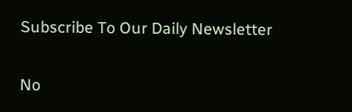Subscribe To Our Daily Newsletter

No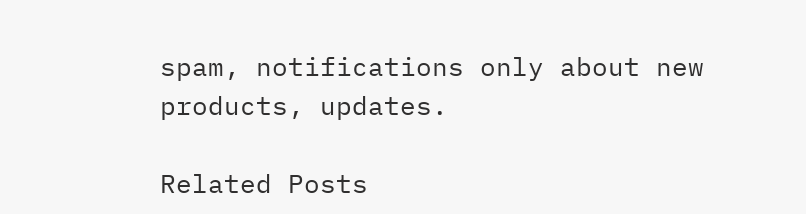spam, notifications only about new products, updates.

Related Posts